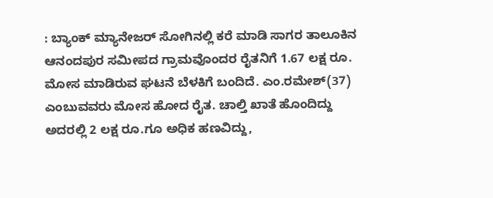: ಬ್ಯಾಂಕ್ ಮ್ಯಾನೇಜರ್ ಸೋಗಿನಲ್ಲಿ ಕರೆ ಮಾಡಿ ಸಾಗರ ತಾಲೂಕಿನ ಆನಂದಪುರ ಸಮೀಪದ ಗ್ರಾಮವೊಂದರ ರೈತನಿಗೆ 1.67 ಲಕ್ಷ ರೂ. ಮೋಸ ಮಾಡಿರುವ ಘಟನೆ ಬೆಳಕಿಗೆ ಬಂದಿದೆ. ಎಂ.ರಮೇಶ್(37) ಎಂಬುವವರು ಮೋಸ ಹೋದ ರೈತ. ಚಾಲ್ತಿ ಖಾತೆ ಹೊಂದಿದ್ದು ಅದರಲ್ಲಿ 2 ಲಕ್ಷ ರೂ.ಗೂ ಅಧಿಕ ಹಣವಿದ್ದು,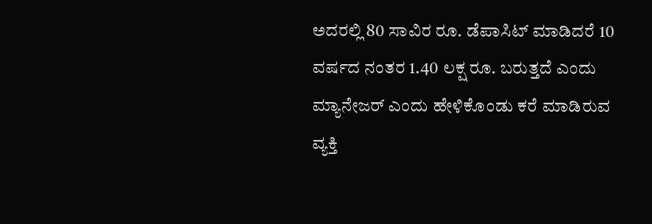ಅದರಲ್ಲಿ 80 ಸಾವಿರ ರೂ. ಡೆಪಾಸಿಟ್ ಮಾಡಿದರೆ 10 ವರ್ಷದ ನಂತರ 1.40 ಲಕ್ಷ ರೂ. ಬರುತ್ತದೆ ಎಂದು ಮ್ಯಾನೇಜರ್ ಎಂದು ಹೇಳಿಕೊಂಡು ಕರೆ ಮಾಡಿರುವ ವ್ಯಕ್ತಿ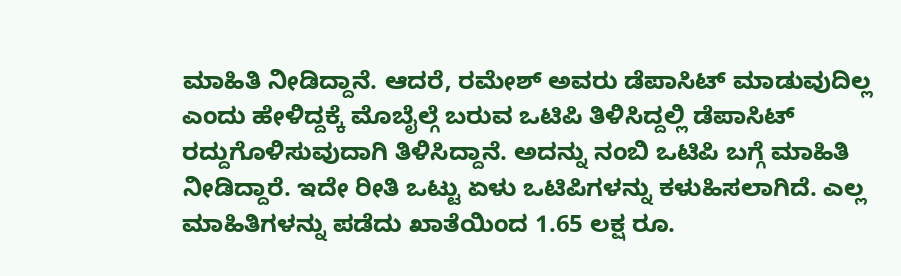ಮಾಹಿತಿ ನೀಡಿದ್ದಾನೆ. ಆದರೆ, ರಮೇಶ್ ಅವರು ಡೆಪಾಸಿಟ್ ಮಾಡುವುದಿಲ್ಲ ಎಂದು ಹೇಳಿದ್ದಕ್ಕೆ ಮೊಬೈಲ್ಗೆ ಬರುವ ಒಟಿಪಿ ತಿಳಿಸಿದ್ದಲ್ಲಿ ಡೆಪಾಸಿಟ್ ರದ್ದುಗೊಳಿಸುವುದಾಗಿ ತಿಳಿಸಿದ್ದಾನೆ. ಅದನ್ನು ನಂಬಿ ಒಟಿಪಿ ಬಗ್ಗೆ ಮಾಹಿತಿ ನೀಡಿದ್ದಾರೆ. ಇದೇ ರೀತಿ ಒಟ್ಟು ಏಳು ಒಟಿಪಿಗಳನ್ನು ಕಳುಹಿಸಲಾಗಿದೆ. ಎಲ್ಲ ಮಾಹಿತಿಗಳನ್ನು ಪಡೆದು ಖಾತೆಯಿಂದ 1.65 ಲಕ್ಷ ರೂ.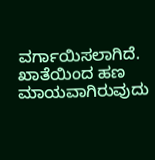ವರ್ಗಾಯಿಸಲಾಗಿದೆ. ಖಾತೆಯಿಂದ ಹಣ ಮಾಯವಾಗಿರುವುದು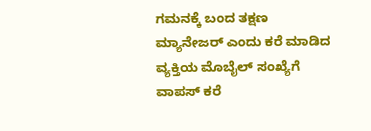ಗಮನಕ್ಕೆ ಬಂದ ತಕ್ಷಣ ಮ್ಯಾನೇಜರ್ ಎಂದು ಕರೆ ಮಾಡಿದ ವ್ಯಕ್ತಿಯ ಮೊಬೈಲ್ ಸಂಖ್ಯೆಗೆ ವಾಪಸ್ ಕರೆ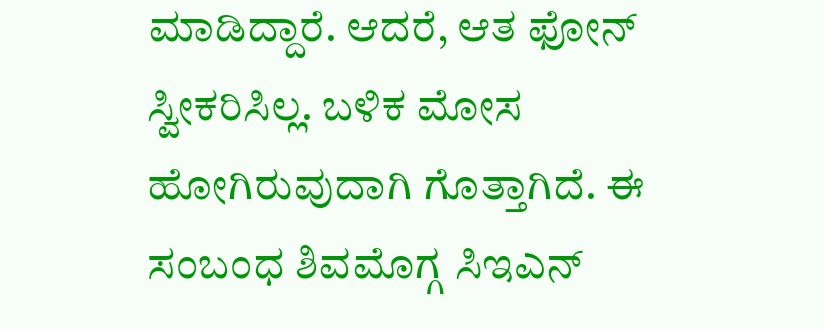ಮಾಡಿದ್ದಾರೆ. ಆದರೆ, ಆತ ಫೋನ್ ಸ್ವೀಕರಿಸಿಲ್ಲ. ಬಳಿಕ ಮೋಸ ಹೋಗಿರುವುದಾಗಿ ಗೊತ್ತಾಗಿದೆ. ಈ ಸಂಬಂಧ ಶಿವಮೊಗ್ಗ ಸಿಇಎನ್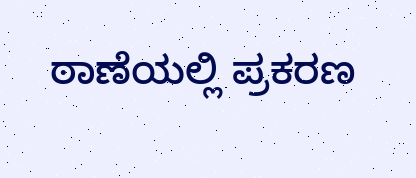ಠಾಣೆಯಲ್ಲಿ ಪ್ರಕರಣ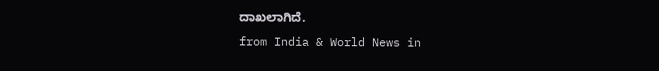ದಾಖಲಾಗಿದೆ.
from India & World News in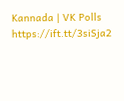Kannada | VK Polls https://ift.tt/3siSja2